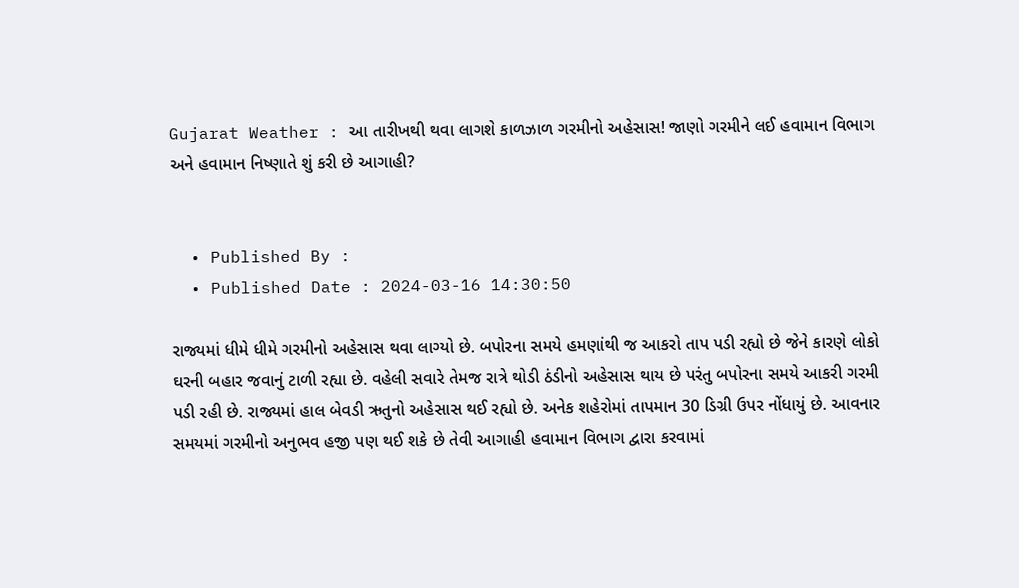Gujarat Weather : આ તારીખથી થવા લાગશે કાળઝાળ ગરમીનો અહેસાસ! જાણો ગરમીને લઈ હવામાન વિભાગ અને હવામાન નિષ્ણાતે શું કરી છે આગાહી?


  • Published By :
  • Published Date : 2024-03-16 14:30:50

રાજ્યમાં ધીમે ધીમે ગરમીનો અહેસાસ થવા લાગ્યો છે. બપોરના સમયે હમણાંથી જ આકરો તાપ પડી રહ્યો છે જેને કારણે લોકો ઘરની બહાર જવાનું ટાળી રહ્યા છે. વહેલી સવારે તેમજ રાત્રે થોડી ઠંડીનો અહેસાસ થાય છે પરંતુ બપોરના સમયે આકરી ગરમી પડી રહી છે. રાજ્યમાં હાલ બેવડી ઋતુનો અહેસાસ થઈ રહ્યો છે. અનેક શહેરોમાં તાપમાન 30 ડિગ્રી ઉપર નોંધાયું છે. આવનાર સમયમાં ગરમીનો અનુભવ હજી પણ થઈ શકે છે તેવી આગાહી હવામાન વિભાગ દ્વારા કરવામાં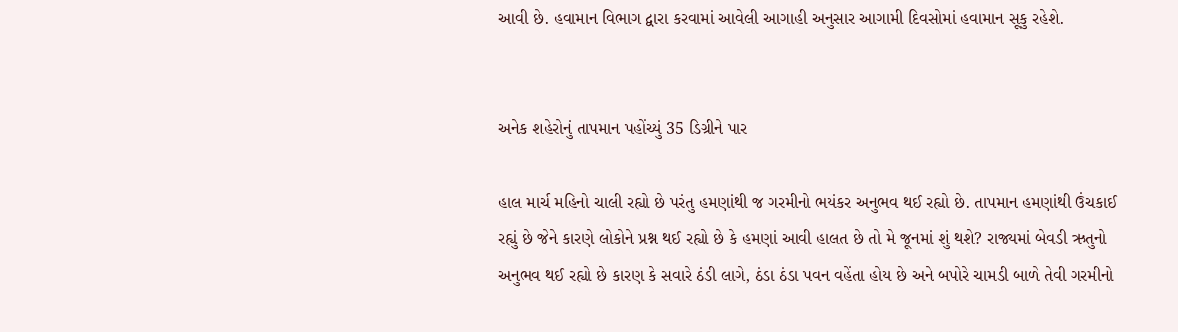આવી છે. હવામાન વિભાગ દ્વારા કરવામાં આવેલી આગાહી અનુસાર આગામી દિવસોમાં હવામાન સૂકુ રહેશે.


અનેક શહેરોનું તાપમાન પહોંચ્યું 35 ડિગ્રીને પાર

હાલ માર્ચ મહિનો ચાલી રહ્યો છે પરંતુ હમણાંથી જ ગરમીનો ભયંકર અનુભવ થઈ રહ્યો છે. તાપમાન હમણાંથી ઉંચકાઈ રહ્યું છે જેને કારણે લોકોને પ્રશ્ન થઈ રહ્યો છે કે હમણાં આવી હાલત છે તો મે જૂનમાં શું થશે? રાજ્યમાં બેવડી ઋતુનો અનુભવ થઈ રહ્યો છે કારણ કે સવારે ઠંડી લાગે, ઠંડા ઠંડા પવન વહેંતા હોય છે અને બપોરે ચામડી બાળે તેવી ગરમીનો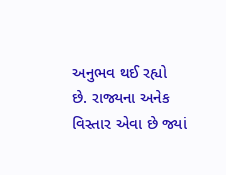અનુભવ થઈ રહ્યો છે. રાજ્યના અનેક વિસ્તાર એવા છે જ્યાં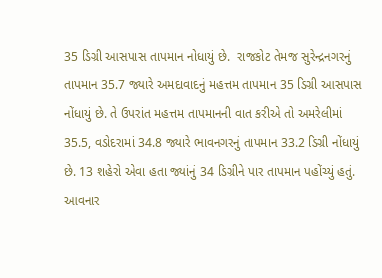35 ડિગ્રી આસપાસ તાપમાન નોધાયું છે.  રાજકોટ તેમજ સુરેન્દ્રનગરનું તાપમાન 35.7 જ્યારે અમદાવાદનું મહત્તમ તાપમાન 35 ડિગ્રી આસપાસ નોંધાયું છે. તે ઉપરાંત મહત્તમ તાપમાનની વાત કરીએ તો અમરેલીમાં 35.5, વડોદરામાં 34.8 જ્યારે ભાવનગરનું તાપમાન 33.2 ડિગ્રી નોંધાયું છે. 13 શહેરો એવા હતા જ્યાંનું 34 ડિગ્રીને પાર તાપમાન પહોંચ્યું હતું. આવનાર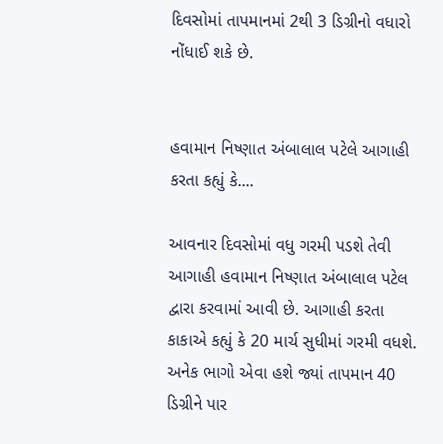દિવસોમાં તાપમાનમાં 2થી 3 ડિગ્રીનો વધારો નોંધાઈ શકે છે.


હવામાન નિષ્ણાત અંબાલાલ પટેલે આગાહી કરતા કહ્યું કે....

આવનાર દિવસોમાં વધુ ગરમી પડશે તેવી આગાહી હવામાન નિષ્ણાત અંબાલાલ પટેલ દ્વારા કરવામાં આવી છે. આગાહી કરતા કાકાએ કહ્યું કે 20 માર્ચ સુધીમાં ગરમી વધશે. અનેક ભાગો એવા હશે જ્યાં તાપમાન 40 ડિગ્રીને પાર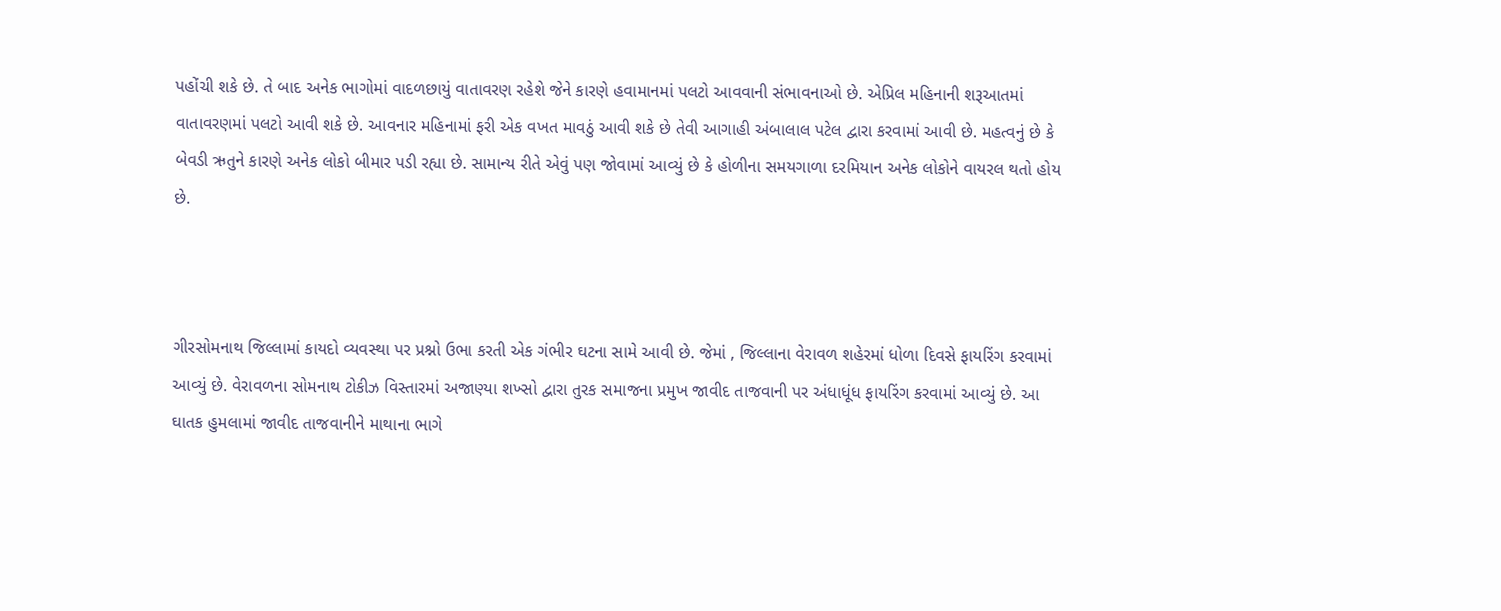પહોંચી શકે છે. તે બાદ અનેક ભાગોમાં વાદળછાયું વાતાવરણ રહેશે જેને કારણે હવામાનમાં પલટો આવવાની સંભાવનાઓ છે. એપ્રિલ મહિનાની શરૂઆતમાં વાતાવરણમાં પલટો આવી શકે છે. આવનાર મહિનામાં ફરી એક વખત માવઠું આવી શકે છે તેવી આગાહી અંબાલાલ પટેલ દ્વારા કરવામાં આવી છે. મહત્વનું છે કે બેવડી ઋતુને કારણે અનેક લોકો બીમાર પડી રહ્યા છે. સામાન્ય રીતે એવું પણ જોવામાં આવ્યું છે કે હોળીના સમયગાળા દરમિયાન અનેક લોકોને વાયરલ થતો હોય છે.



ગીરસોમનાથ જિલ્લામાં કાયદો વ્યવસ્થા પર પ્રશ્નો ઉભા કરતી એક ગંભીર ઘટના સામે આવી છે. જેમાં , જિલ્લાના વેરાવળ શહેરમાં ધોળા દિવસે ફાયરિંગ કરવામાં આવ્યું છે. વેરાવળના સોમનાથ ટોકીઝ વિસ્તારમાં અજાણ્યા શખ્સો દ્વારા તુરક સમાજના પ્રમુખ જાવીદ તાજવાની પર અંધાધૂંધ ફાયરિંગ કરવામાં આવ્યું છે. આ ઘાતક હુમલામાં જાવીદ તાજવાનીને માથાના ભાગે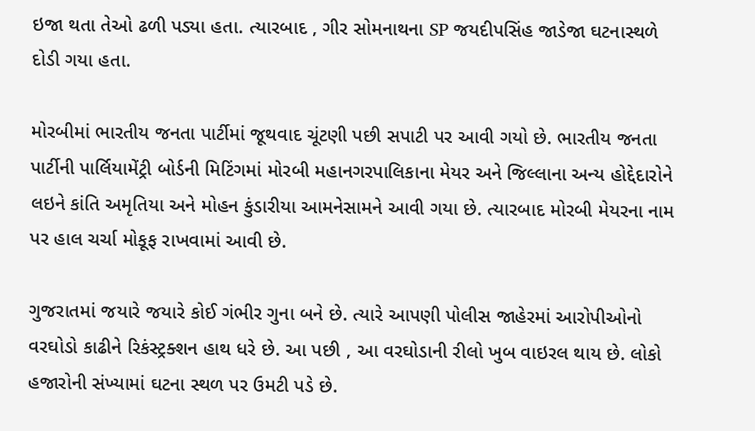ઇજા થતા તેઓ ઢળી પડ્યા હતા. ત્યારબાદ , ગીર સોમનાથના SP જયદીપસિંહ જાડેજા ઘટનાસ્થળે દોડી ગયા હતા.

મોરબીમાં ભારતીય જનતા પાર્ટીમાં જૂથવાદ ચૂંટણી પછી સપાટી પર આવી ગયો છે. ભારતીય જનતા પાર્ટીની પાર્લિયામેંટ્રી બોર્ડની મિટિંગમાં મોરબી મહાનગરપાલિકાના મેયર અને જિલ્લાના અન્ય હોદ્દેદારોને લઇને કાંતિ અમૃતિયા અને મોહન કુંડારીયા આમનેસામને આવી ગયા છે. ત્યારબાદ મોરબી મેયરના નામ પર હાલ ચર્ચા મોકૂફ રાખવામાં આવી છે.

ગુજરાતમાં જયારે જયારે કોઈ ગંભીર ગુના બને છે. ત્યારે આપણી પોલીસ જાહેરમાં આરોપીઓનો વરઘોડો કાઢીને રિકંસ્ટ્રક્શન હાથ ધરે છે. આ પછી , આ વરઘોડાની રીલો ખુબ વાઇરલ થાય છે. લોકો હજારોની સંખ્યામાં ઘટના સ્થળ પર ઉમટી પડે છે.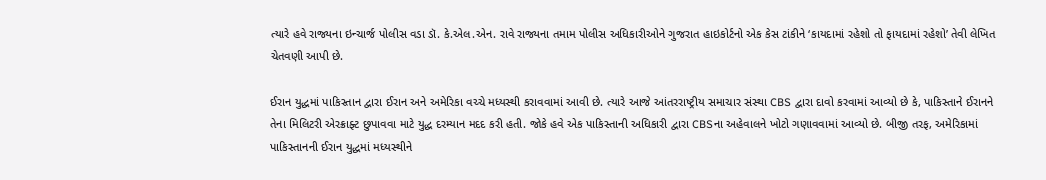ત્યારે હવે રાજ્યના ઇન્ચાર્જ પોલીસ વડા ડૉ. કે.એલ.એન. રાવે રાજ્યના તમામ પોલીસ અધિકારીઓને ગુજરાત હાઇકોર્ટનો એક કેસ ટાંકીને ‘કાયદામાં રહેશો તો ફાયદામાં રહેશો’ તેવી લેખિત ચેતવણી આપી છે.

ઈરાન યુદ્ધમાં પાકિસ્તાન દ્વારા ઈરાન અને અમેરિકા વચ્ચે મધ્યસ્થી કરાવવામાં આવી છે. ત્યારે આજે આંતરરાષ્ટ્રીય સમાચાર સંસ્થા CBS દ્વારા દાવો કરવામાં આવ્યો છે કે, પાકિસ્તાને ઈરાનને તેના મિલિટરી એરક્રાફ્ટ છુપાવવા માટે યુદ્ધ દરમ્યાન મદદ કરી હતી. જોકે હવે એક પાકિસ્તાની અધિકારી દ્વારા CBSના અહેવાલને ખોટો ગણાવવામાં આવ્યો છે. બીજી તરફ, અમેરિકામાં પાકિસ્તાનની ઈરાન યુદ્ધમાં મધ્યસ્થીને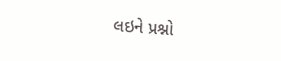લઇને પ્રશ્નો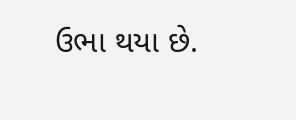ઉભા થયા છે.